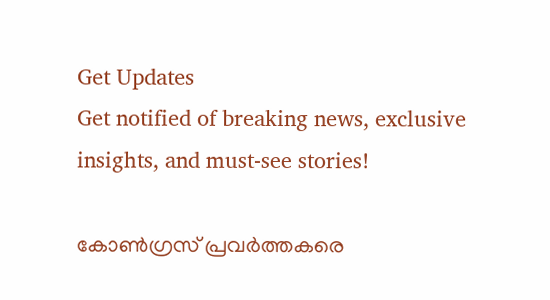Get Updates
Get notified of breaking news, exclusive insights, and must-see stories!

കോണ്‍ഗ്രസ് പ്രവര്‍ത്തകരെ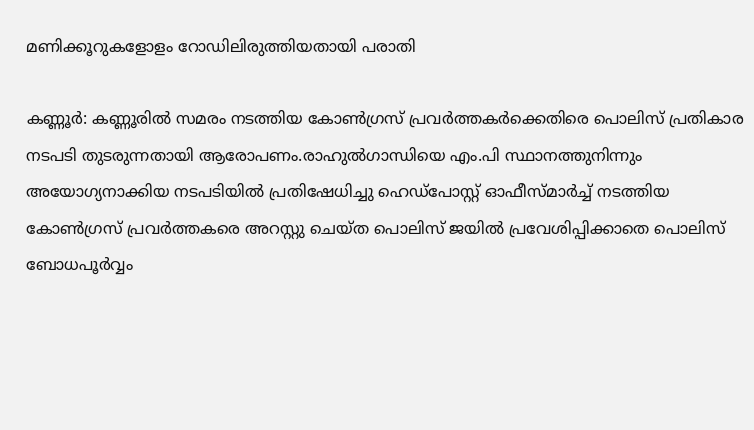മണിക്കൂറുകളോളം റോഡിലിരുത്തിയതായി പരാതി

കണ്ണൂര്‍: കണ്ണൂരില്‍ സമരം നടത്തിയ കോണ്‍ഗ്രസ് പ്രവര്‍ത്തകര്‍ക്കെതിരെ പൊലിസ് പ്രതികാര നടപടി തുടരുന്നതായി ആരോപണം.രാഹുല്‍ഗാന്ധിയെ എം.പി സ്ഥാനത്തുനിന്നും അയോഗ്യനാക്കിയ നടപടിയില്‍ പ്രതിഷേധിച്ചു ഹെഡ്‌പോസ്റ്റ് ഓഫീസ്മാര്‍ച്ച് നടത്തിയ കോണ്‍ഗ്രസ് പ്രവര്‍ത്തകരെ അറസ്റ്റു ചെയ്ത പൊലിസ് ജയില്‍ പ്രവേശിപ്പിക്കാതെ പൊലിസ് ബോധപൂര്‍വ്വം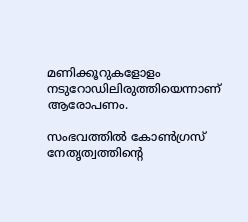മണിക്കൂറുകളോളം നടുറോഡിലിരുത്തിയെന്നാണ് ആരോപണം.

സംഭവത്തില്‍ കോണ്‍ഗ്രസ് നേതൃത്വത്തിന്റെ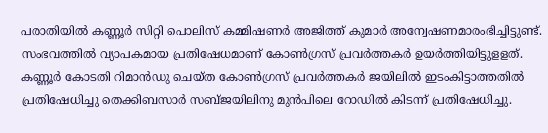പരാതിയില്‍ കണ്ണൂര്‍ സിറ്റി പൊലിസ് കമ്മിഷണര്‍ അജിത്ത് കുമാര്‍ അന്വേഷണമാരംഭിച്ചിട്ടുണ്ട്. സംഭവത്തില്‍ വ്യാപകമായ പ്രതിഷേധമാണ് കോണ്‍ഗ്രസ് പ്രവര്‍ത്തകര്‍ ഉയര്‍ത്തിയിട്ടുളളത്. കണ്ണൂര്‍ കോടതി റിമാന്‍ഡു ചെയ്ത കോണ്‍ഗ്രസ് പ്രവര്‍ത്തകര്‍ ജയിലില്‍ ഇടംകിട്ടാത്തതില്‍ പ്രതിഷേധിച്ചു തെക്കിബസാര്‍ സബ്ജയിലിനു മുന്‍പിലെ റോഡില്‍ കിടന്ന് പ്രതിഷേധിച്ചു.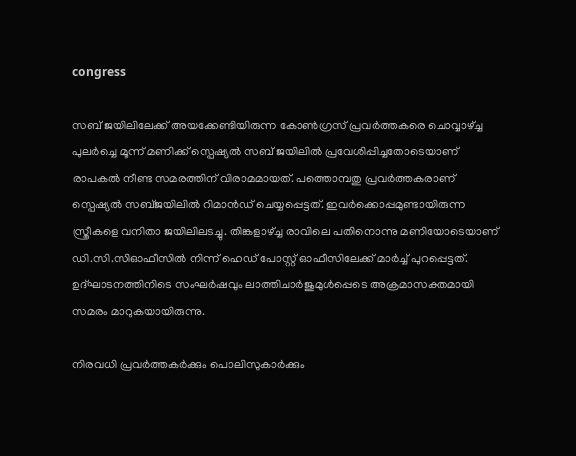congress

സബ് ജയിലിലേക്ക് അയക്കേണ്ടിയിരുന്ന കോണ്‍ഗ്രസ് പ്രവര്‍ത്തകരെ ചൊവ്വാഴ്ച്ച പുലര്‍ച്ചെ മൂന്ന് മണിക്ക് സ്പെഷ്യല്‍ സബ് ജയിലില്‍ പ്രവേശിപ്പിച്ചതോടെയാണ് രാപകല്‍ നീണ്ട സമരത്തിന് വിരാമമായത്. പത്തൊമ്പതു പ്രവര്‍ത്തകരാണ് സ്പെഷ്യല്‍ സബ്ജയിലില്‍ റിമാന്‍ഡ് ചെയ്യപ്പെട്ടത്. ഇവര്‍ക്കൊപ്പമുണ്ടായിരുന്ന സ്ത്രീകളെ വനിതാ ജയിലിലടച്ചു. തിങ്കളാഴ്ച്ച രാവിലെ പതിനൊന്നു മണിയോടെയാണ് ഡി.സി.സിഓഫീസില്‍ നിന്ന് ഹെഡ് പോസ്റ്റ് ഓഫീസിലേക്ക് മാര്‍ച്ച് പുറപ്പെട്ടത്. ഉദ്ഘാടനത്തിനിടെ സംഘര്‍ഷവും ലാത്തിചാര്‍ജുമുള്‍പ്പെടെ അക്രമാസക്തമായി സമരം മാറുകയായിരുന്നു.

നിരവധി പ്രവര്‍ത്തകര്‍ക്കും പൊലിസുകാര്‍ക്കും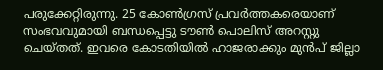പരുക്കേറ്റിരുന്നു. 25 കോണ്‍ഗ്രസ് പ്രവര്‍ത്തകരെയാണ് സംഭവവുമായി ബന്ധപ്പെട്ടു ടൗണ്‍ പൊലിസ് അറസ്റ്റു ചെയ്തത്. ഇവരെ കോടതിയില്‍ ഹാജരാക്കും മുന്‍പ് ജില്ലാ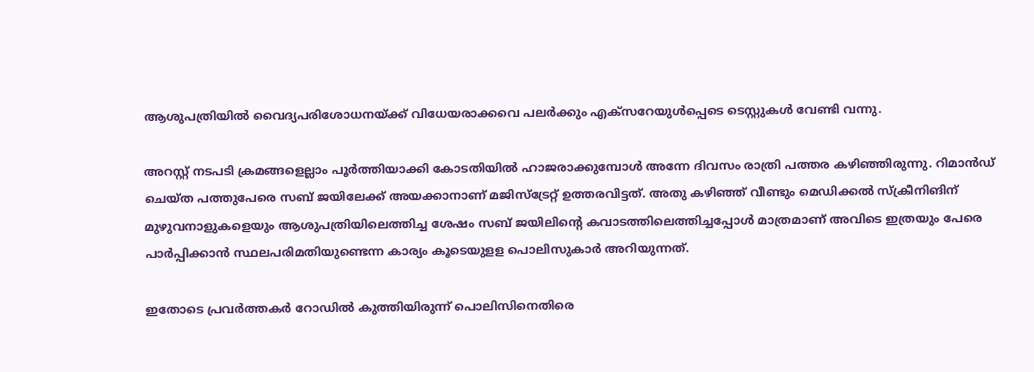ആശുപത്രിയില്‍ വൈദ്യപരിശോധനയ്ക്ക് വിധേയരാക്കവെ പലര്‍ക്കും എക്സറേയുള്‍പ്പെടെ ടെസ്റ്റുകള്‍ വേണ്ടി വന്നു.

അറസ്റ്റ് നടപടി ക്രമങ്ങളെല്ലാം പൂര്‍ത്തിയാക്കി കോടതിയില്‍ ഹാജരാക്കുമ്പോള്‍ അന്നേ ദിവസം രാത്രി പത്തര കഴിഞ്ഞിരുന്നു. റിമാന്‍ഡ് ചെയ്ത പത്തുപേരെ സബ് ജയിലേക്ക് അയക്കാനാണ് മജിസ്ട്രേറ്റ് ഉത്തരവിട്ടത്. അതു കഴിഞ്ഞ് വീണ്ടും മെഡിക്കല്‍ സ്‌ക്രീനിങിന് മുഴുവനാളുകളെയും ആശുപത്രിയിലെത്തിച്ച ശേഷം സബ് ജയിലിന്റെ കവാടത്തിലെത്തിച്ചപ്പോള്‍ മാത്രമാണ് അവിടെ ഇത്രയും പേരെ പാര്‍പ്പിക്കാന്‍ സ്ഥലപരിമതിയുണ്ടെന്ന കാര്യം കൂടെയുളള പൊലിസുകാര്‍ അറിയുന്നത്.

ഇതോടെ പ്രവര്‍ത്തകര്‍ റോഡില്‍ കുത്തിയിരുന്ന് പൊലിസിനെതിരെ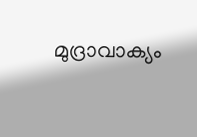മുദ്രാവാക്യം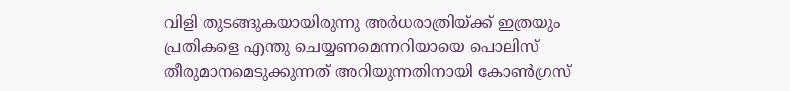വിളി തുടങ്ങുകയായിരുന്നു അര്‍ധരാത്രിയ്ക്ക് ഇത്രയും പ്രതികളെ എന്തു ചെയ്യണമെന്നറിയായെ പൊലിസ് തീരുമാനമെടുക്കുന്നത് അറിയുന്നതിനായി കോണ്‍ഗ്രസ്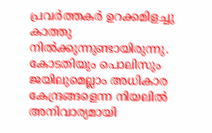പ്രവര്‍ത്തകര്‍ ഉറക്കമിളച്ചു കാത്തു നില്‍ക്കുന്നുണ്ടായിരുന്നു. കോടതിയും പൊലിസും ജയിലുമെല്ലാം അധികാര കേന്ദ്രങ്ങളെന്ന നിയലില്‍ അനിവാര്യമായി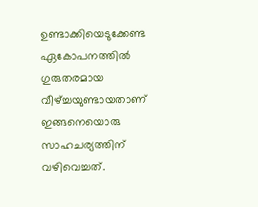ഉണ്ടാക്കിയെടുക്കേണ്ട ഏകോപനത്തില്‍ ഗുരുതരമായ വീഴ്ച്ചയുണ്ടായതാണ് ഇങ്ങനെയൊരു സാഹചര്യത്തിന് വഴിവെച്ചത്.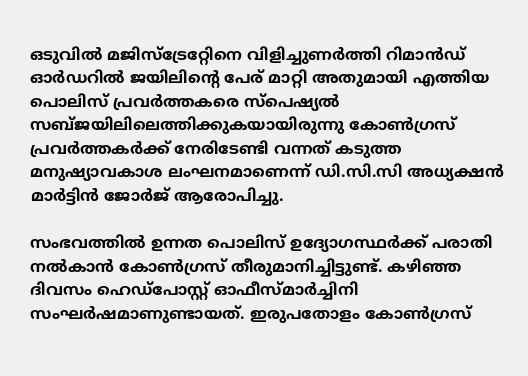ഒടുവില്‍ മജിസ്ട്രേറ്റേിനെ വിളിച്ചുണര്‍ത്തി റിമാന്‍ഡ് ഓര്‍ഡറില്‍ ജയിലിന്റെ പേര് മാറ്റി അതുമായി എത്തിയ പൊലിസ് പ്രവര്‍ത്തകരെ സ്പെഷ്യല്‍ സബ്ജയിലിലെത്തിക്കുകയായിരുന്നു കോണ്‍ഗ്രസ് പ്രവര്‍ത്തകര്‍ക്ക് നേരിടേണ്ടി വന്നത് കടുത്ത മനുഷ്യാവകാശ ലംഘനമാണെന്ന് ഡി.സി.സി അധ്യക്ഷന്‍ മാര്‍ട്ടിന്‍ ജോര്‍ജ് ആരോപിച്ചു.

സംഭവത്തില്‍ ഉന്നത പൊലിസ് ഉദ്യോഗസ്ഥര്‍ക്ക് പരാതി നല്‍കാന്‍ കോണ്‍ഗ്രസ് തീരുമാനിച്ചിട്ടുണ്ട്. കഴിഞ്ഞ ദിവസം ഹെഡ്പോസ്റ്റ് ഓഫീസ്മാര്‍ച്ചിനി സംഘര്‍ഷമാണുണ്ടായത്. ഇരുപതോളം കോണ്‍ഗ്രസ്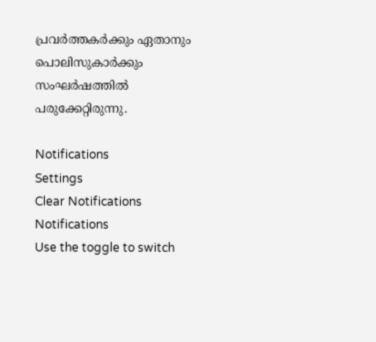പ്രവര്‍ത്തകര്‍ക്കും ഏതാനും പൊലിസുകാര്‍ക്കും സംഘര്‍ഷത്തില്‍ പരുക്കേറ്റിരുന്നു.

Notifications
Settings
Clear Notifications
Notifications
Use the toggle to switch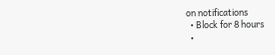on notifications
  • Block for 8 hours
  •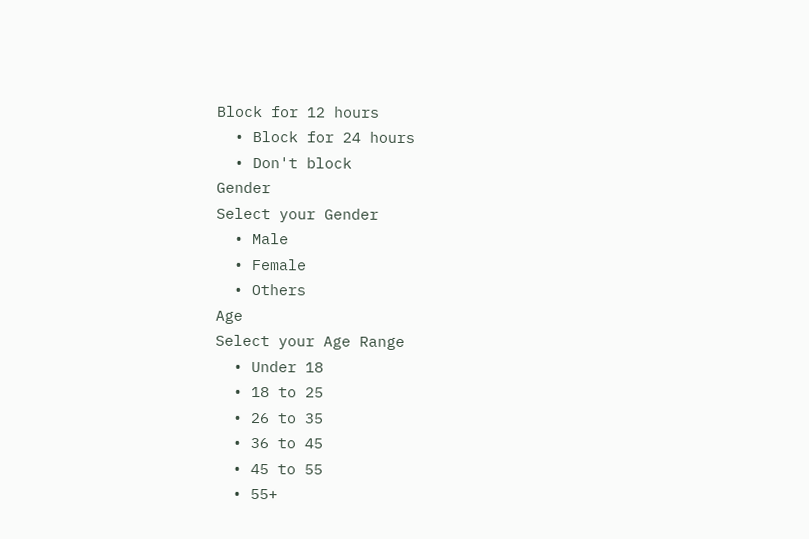Block for 12 hours
  • Block for 24 hours
  • Don't block
Gender
Select your Gender
  • Male
  • Female
  • Others
Age
Select your Age Range
  • Under 18
  • 18 to 25
  • 26 to 35
  • 36 to 45
  • 45 to 55
  • 55+